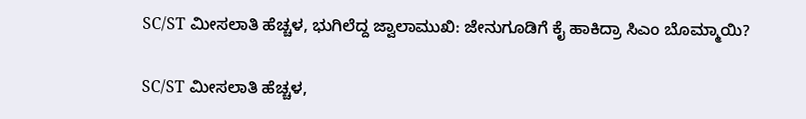SC/ST ಮೀಸಲಾತಿ ಹೆಚ್ಚಳ, ಭುಗಿಲೆದ್ದ ಜ್ವಾಲಾಮುಖಿ: ಜೇನುಗೂಡಿಗೆ ಕೈ ಹಾಕಿದ್ರಾ ಸಿಎಂ ಬೊಮ್ಮಾಯಿ?

SC/ST ಮೀಸಲಾತಿ ಹೆಚ್ಚಳ,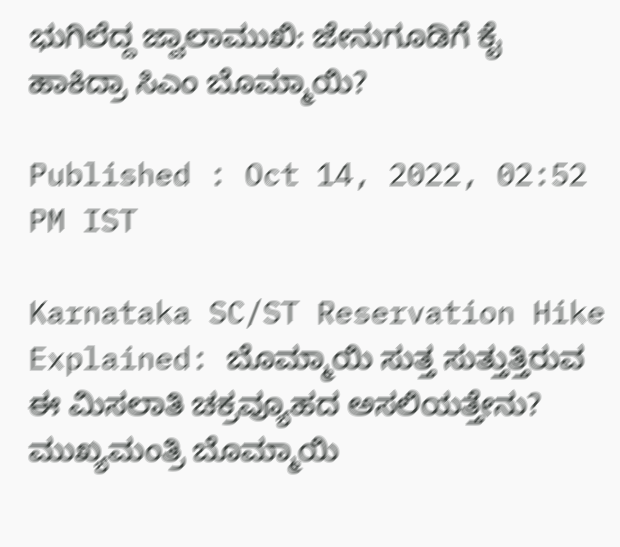ಭುಗಿಲೆದ್ದ ಜ್ವಾಲಾಮುಖಿ: ಜೇನುಗೂಡಿಗೆ ಕೈ ಹಾಕಿದ್ರಾ ಸಿಎಂ ಬೊಮ್ಮಾಯಿ?

Published : Oct 14, 2022, 02:52 PM IST

Karnataka SC/ST Reservation Hike Explained: ಬೊಮ್ಮಾಯಿ ಸುತ್ತ ಸುತ್ತುತ್ತಿರುವ ಈ ಮಿಸಲಾತಿ ಚಕ್ರವ್ಯೂಹದ ಅಸಲಿಯತ್ತೇನು? ಮುಖ್ಯಮಂತ್ರಿ ಬೊಮ್ಮಾಯಿ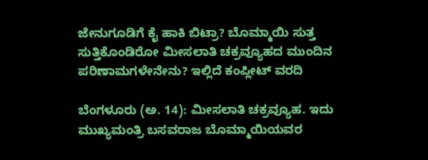ಜೇನುಗೂಡಿಗೆ ಕೈ ಹಾಕಿ ಬಿಟ್ರಾ? ಬೊಮ್ಮಾಯಿ ಸುತ್ತ ಸುತ್ತಿಕೊಂಡಿರೋ ಮೀಸಲಾತಿ ಚಕ್ರವ್ಯೂಹದ ಮುಂದಿನ ಪರಿಣಾಮಗಳೇನೇನು? ಇಲ್ಲಿದೆ ಕಂಪ್ಲೀಟ್‌ ವರದಿ

ಬೆಂಗಳೂರು (ಅ. 14): ಮೀಸಲಾತಿ ಚಕ್ರವ್ಯೂಹ. ಇದು ಮುಖ್ಯಮಂತ್ರಿ ಬಸವರಾಜ ಬೊಮ್ಮಾಯಿಯವರ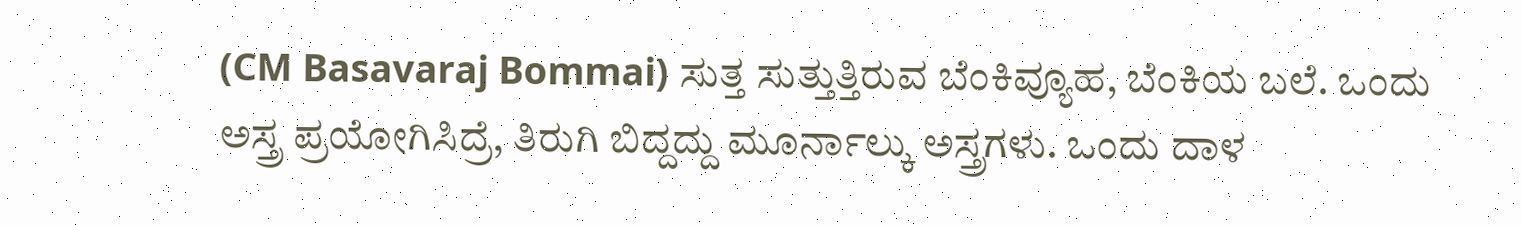(CM Basavaraj Bommai) ಸುತ್ತ ಸುತ್ತುತ್ತಿರುವ ಬೆಂಕಿವ್ಯೂಹ, ಬೆಂಕಿಯ ಬಲೆ. ಒಂದು ಅಸ್ತ್ರ ಪ್ರಯೋಗಿಸಿದ್ರೆ, ತಿರುಗಿ ಬಿದ್ದದ್ದು ಮೂರ್ನಾಲ್ಕು ಅಸ್ತ್ರಗಳು. ಒಂದು ದಾಳ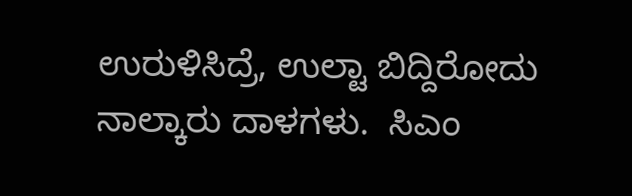ಉರುಳಿಸಿದ್ರೆ, ಉಲ್ಟಾ ಬಿದ್ದಿರೋದು ನಾಲ್ಕಾರು ದಾಳಗಳು.  ಸಿಎಂ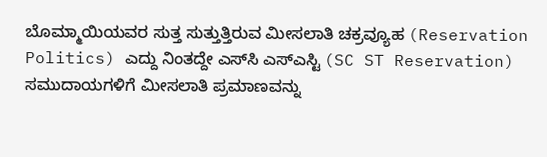ಬೊಮ್ಮಾಯಿಯವರ ಸುತ್ತ ಸುತ್ತುತ್ತಿರುವ ಮೀಸಲಾತಿ ಚಕ್ರವ್ಯೂಹ (Reservation Politics) ಎದ್ದು ನಿಂತದ್ದೇ ಎಸ್‌ಸಿ ಎಸ್‌ಎಸ್ಟಿ (SC ST Reservation) ಸಮುದಾಯಗಳಿಗೆ ಮೀಸಲಾತಿ ಪ್ರಮಾಣವನ್ನು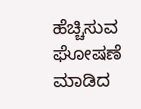ಹೆಚ್ಚಿಸುವ ಘೋಷಣೆ ಮಾಡಿದ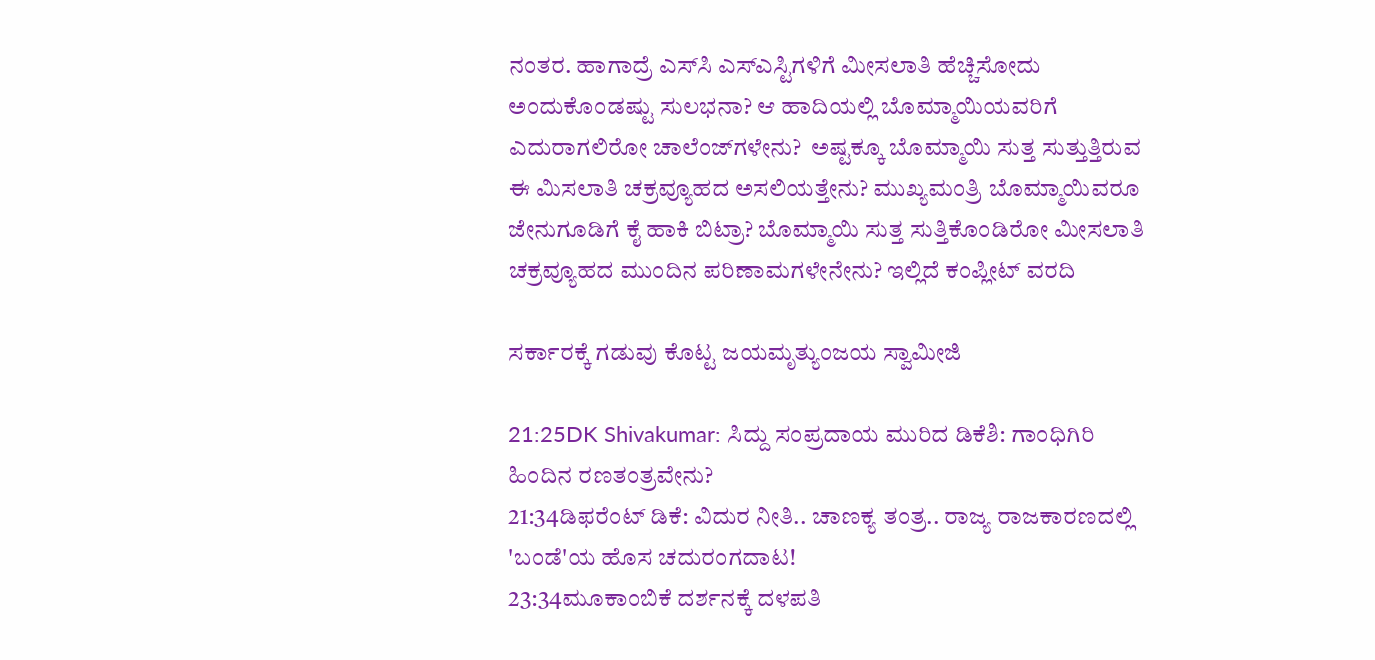ನಂತರ. ಹಾಗಾದ್ರೆ ಎಸ್‌ಸಿ ಎಸ್‌ಎಸ್ಟಿಗಳಿಗೆ ಮೀಸಲಾತಿ ಹೆಚ್ಚಿಸೋದು ಅಂದುಕೊಂಡಷ್ಟು ಸುಲಭನಾ? ಆ ಹಾದಿಯಲ್ಲಿ ಬೊಮ್ಮಾಯಿಯವರಿಗೆ ಎದುರಾಗಲಿರೋ ಚಾಲೆಂಜ್‌ಗಳೇನು?  ಅಷ್ಟಕ್ಕೂ ಬೊಮ್ಮಾಯಿ ಸುತ್ತ ಸುತ್ತುತ್ತಿರುವ ಈ ಮಿಸಲಾತಿ ಚಕ್ರವ್ಯೂಹದ ಅಸಲಿಯತ್ತೇನು? ಮುಖ್ಯಮಂತ್ರಿ ಬೊಮ್ಮಾಯಿವರೂ ಜೇನುಗೂಡಿಗೆ ಕೈ ಹಾಕಿ ಬಿಟ್ರಾ? ಬೊಮ್ಮಾಯಿ ಸುತ್ತ ಸುತ್ತಿಕೊಂಡಿರೋ ಮೀಸಲಾತಿ ಚಕ್ರವ್ಯೂಹದ ಮುಂದಿನ ಪರಿಣಾಮಗಳೇನೇನು? ಇಲ್ಲಿದೆ ಕಂಪ್ಲೀಟ್‌ ವರದಿ

ಸರ್ಕಾರಕ್ಕೆ ಗಡುವು ಕೊಟ್ಟ ಜಯಮೃತ್ಯುಂಜಯ ಸ್ವಾಮೀಜಿ

21:25DK Shivakumar: ಸಿದ್ದು ಸಂಪ್ರದಾಯ ಮುರಿದ ಡಿಕೆಶಿ: ಗಾಂಧಿಗಿರಿ ಹಿಂದಿನ ರಣತಂತ್ರವೇನು?
21:34ಡಿಫರೆಂಟ್ ಡಿಕೆ: ವಿದುರ ನೀತಿ.. ಚಾಣಕ್ಯ ತಂತ್ರ.. ರಾಜ್ಯ ರಾಜಕಾರಣದಲ್ಲಿ 'ಬಂಡೆ'ಯ ಹೊಸ ಚದುರಂಗದಾಟ!
23:34ಮೂಕಾಂಬಿಕೆ ದರ್ಶನಕ್ಕೆ ದಳಪತಿ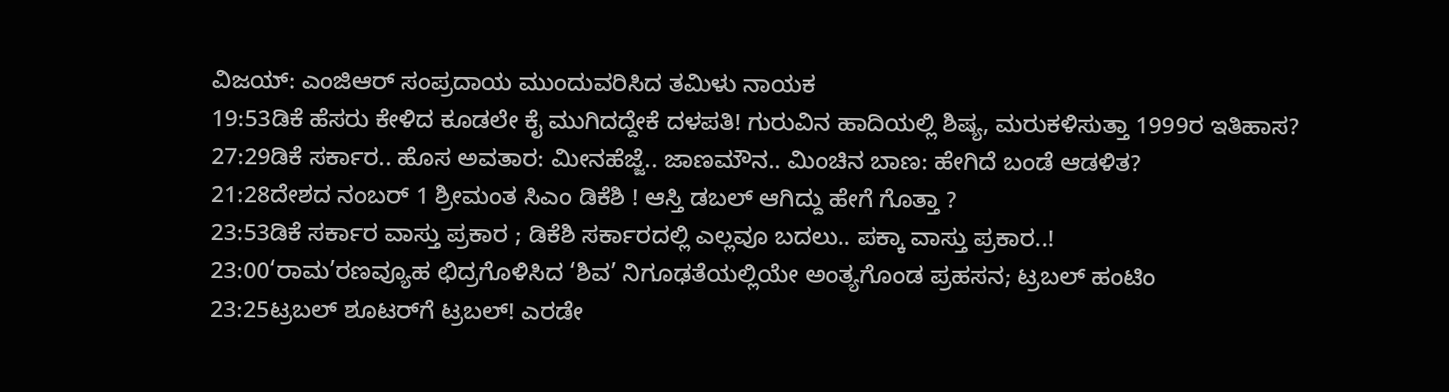ವಿಜಯ್: ಎಂಜಿಆರ್‌ ಸಂಪ್ರದಾಯ ಮುಂದುವರಿಸಿದ ತಮಿಳು ನಾಯಕ
19:53ಡಿಕೆ ಹೆಸರು ಕೇಳಿದ ಕೂಡಲೇ ಕೈ ಮುಗಿದದ್ದೇಕೆ ದಳಪತಿ! ಗುರುವಿನ ಹಾದಿಯಲ್ಲಿ ಶಿಷ್ಯ, ಮರುಕಳಿಸುತ್ತಾ 1999ರ ಇತಿಹಾಸ?
27:29ಡಿಕೆ ಸರ್ಕಾರ.. ಹೊಸ ಅವತಾರ: ಮೀನಹೆಜ್ಜೆ.. ಜಾಣಮೌನ.. ಮಿಂಚಿನ ಬಾಣ: ಹೇಗಿದೆ ಬಂಡೆ ಆಡಳಿತ?
21:28ದೇಶದ ನಂಬರ್ 1 ಶ್ರೀಮಂತ ಸಿಎಂ ಡಿಕೆಶಿ ! ಆಸ್ತಿ ಡಬಲ್ ಆಗಿದ್ದು ಹೇಗೆ ಗೊತ್ತಾ ?
23:53ಡಿಕೆ ಸರ್ಕಾರ ವಾಸ್ತು ಪ್ರಕಾರ ; ಡಿಕೆಶಿ ಸರ್ಕಾರದಲ್ಲಿ ಎಲ್ಲವೂ ಬದಲು.. ಪಕ್ಕಾ ವಾಸ್ತು ಪ್ರಕಾರ..!
23:00‘ರಾಮ’ರಣವ್ಯೂಹ ಛಿದ್ರಗೊಳಿಸಿದ ‘ಶಿವ’ ನಿಗೂಢತೆಯಲ್ಲಿಯೇ ಅಂತ್ಯಗೊಂಡ ಪ್ರಹಸನ; ಟ್ರಬಲ್ ಹಂಟಿಂ
23:25ಟ್ರಬಲ್ ಶೂಟರ್‌ಗೆ ಟ್ರಬಲ್! ಎರಡೇ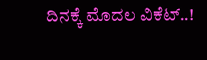ದಿನಕ್ಕೆ ಮೊದಲ ವಿಕೆಟ್..!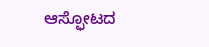ಆಸ್ಫೋಟದ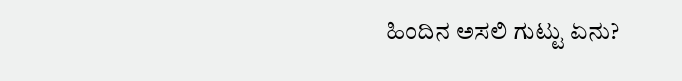ಹಿಂದಿನ ಅಸಲಿ ಗುಟ್ಟು ಏನು?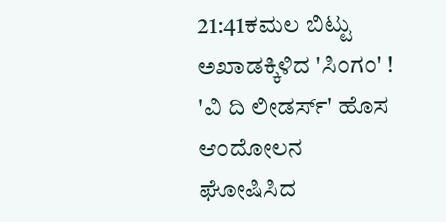21:41ಕಮಲ ಬಿಟ್ಟು ಅಖಾಡಕ್ಕಿಳಿದ 'ಸಿಂಗಂ' ! 'ವಿ ದಿ ಲೀಡರ್ಸ್' ಹೊಸ ಆಂದೋಲನ ಘೋಷಿಸಿದ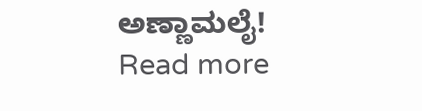ಅಣ್ಣಾಮಲೈ!
Read more